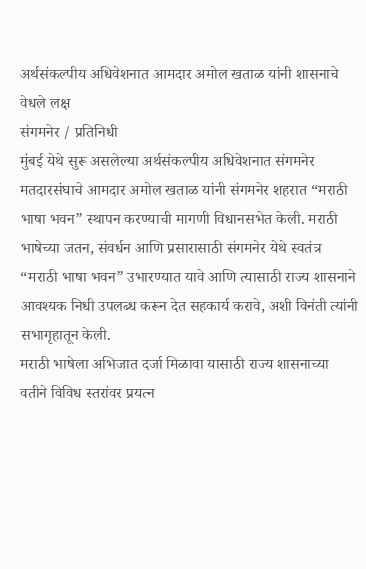अर्थसंकल्पीय अधिवेशनात आमदार अमोल खताळ यांनी शासनाचे वेधले लक्ष
संगमनेर / प्रतिनिधी
मुंबई येथे सुरू असलेल्या अर्थसंकल्पीय अधिवेशनात संगमनेर मतदारसंघाचे आमदार अमोल खताळ यांनी संगमनेर शहरात “मराठी भाषा भवन” स्थापन करण्याची मागणी विधानसभेत केली. मराठी भाषेच्या जतन, संवर्धन आणि प्रसारासाठी संगमनेर येथे स्वतंत्र “मराठी भाषा भवन” उभारण्यात यावे आणि त्यासाठी राज्य शासनाने आवश्यक निधी उपलब्ध करून देत सहकार्य करावे, अशी विनंती त्यांनी सभागृहातून केली.
मराठी भाषेला अभिजात दर्जा मिळावा यासाठी राज्य शासनाच्या वतीने विविध स्तरांवर प्रयत्न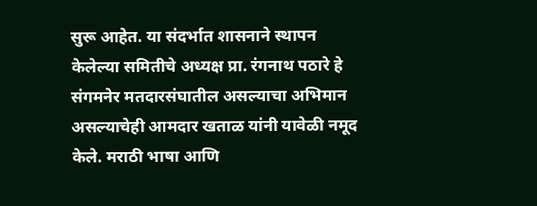सुरू आहेत. या संदर्भात शासनाने स्थापन केलेल्या समितीचे अध्यक्ष प्रा. रंगनाथ पठारे हे संगमनेर मतदारसंघातील असल्याचा अभिमान असल्याचेही आमदार खताळ यांनी यावेळी नमूद केले. मराठी भाषा आणि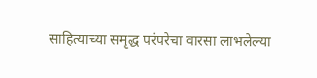साहित्याच्या समृद्ध परंपरेचा वारसा लाभलेल्या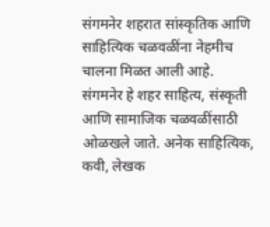संगमनेर शहरात सांस्कृतिक आणि साहित्यिक चळवळींना नेहमीच चालना मिळत आली आहे.
संगमनेर हे शहर साहित्य, संस्कृती आणि सामाजिक चळवळींसाठी ओळखले जाते. अनेक साहित्यिक, कवी, लेखक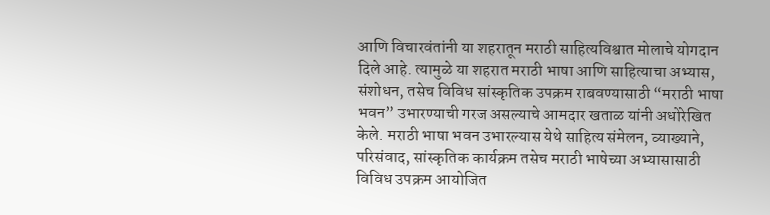आणि विचारवंतांनी या शहरातून मराठी साहित्यविश्वात मोलाचे योगदान दिले आहे. त्यामुळे या शहरात मराठी भाषा आणि साहित्याचा अभ्यास, संशोधन, तसेच विविध सांस्कृतिक उपक्रम राबवण्यासाठी “मराठी भाषा भवन” उभारण्याची गरज असल्याचे आमदार खताळ यांनी अधोरेखित केले. मराठी भाषा भवन उभारल्यास येथे साहित्य संमेलन, व्याख्याने, परिसंवाद, सांस्कृतिक कार्यक्रम तसेच मराठी भाषेच्या अभ्यासासाठी विविध उपक्रम आयोजित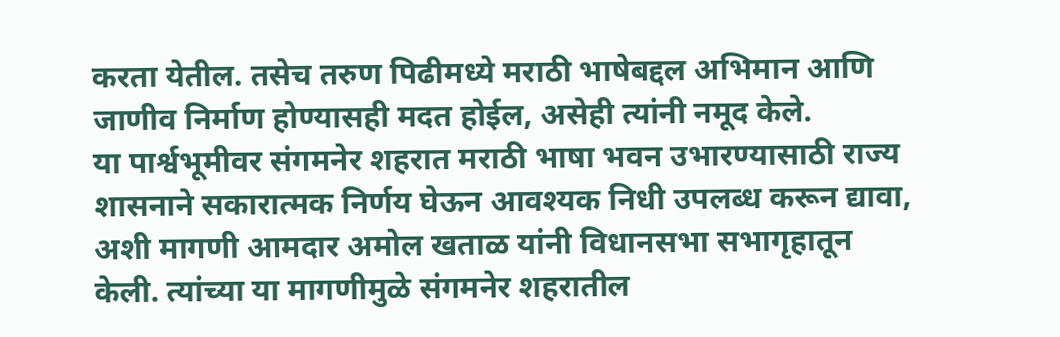करता येतील. तसेच तरुण पिढीमध्ये मराठी भाषेबद्दल अभिमान आणि जाणीव निर्माण होण्यासही मदत होईल, असेही त्यांनी नमूद केले.
या पार्श्वभूमीवर संगमनेर शहरात मराठी भाषा भवन उभारण्यासाठी राज्य शासनाने सकारात्मक निर्णय घेऊन आवश्यक निधी उपलब्ध करून द्यावा, अशी मागणी आमदार अमोल खताळ यांनी विधानसभा सभागृहातून केली. त्यांच्या या मागणीमुळे संगमनेर शहरातील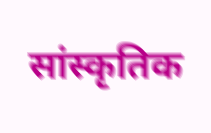सांस्कृतिक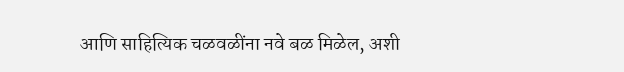आणि साहित्यिक चळवळींना नवे बळ मिळेल, अशी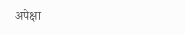अपेक्षा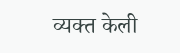व्यक्त केली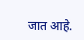जात आहे.